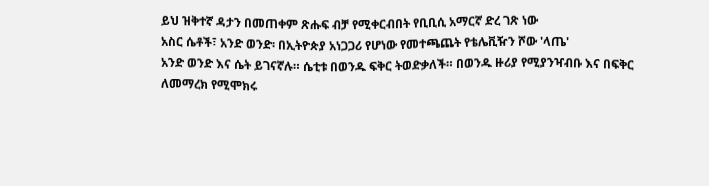ይህ ዝቅተኛ ዳታን በመጠቀም ጽሑፍ ብቻ የሚቀርብበት የቢቢሲ አማርኛ ድረ ገጽ ነው
አስር ሴቶች፣ አንድ ወንድ፡ በኢትዮጵያ አነጋጋሪ የሆነው የመተጫጨት የቴሌቪዥን ሾው 'ላጤ'
አንድ ወንድ እና ሴት ይገናኛሉ። ሴቲቱ በወንዱ ፍቅር ትወድቃለች። በወንዱ ዙሪያ የሚያንዣብቡ እና በፍቅር ለመማረክ የሚሞክሩ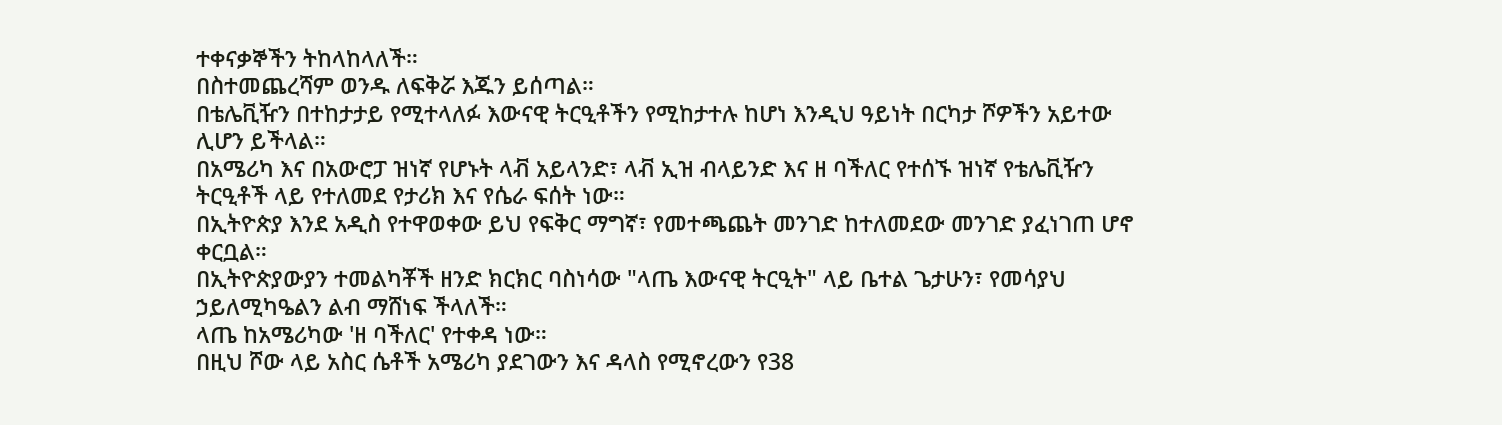ተቀናቃኞችን ትከላከላለች።
በስተመጨረሻም ወንዱ ለፍቅሯ እጁን ይሰጣል።
በቴሌቪዥን በተከታታይ የሚተላለፉ እውናዊ ትርዒቶችን የሚከታተሉ ከሆነ እንዲህ ዓይነት በርካታ ሾዎችን አይተው ሊሆን ይችላል።
በአሜሪካ እና በአውሮፓ ዝነኛ የሆኑት ላቭ አይላንድ፣ ላቭ ኢዝ ብላይንድ እና ዘ ባችለር የተሰኙ ዝነኛ የቴሌቪዥን ትርዒቶች ላይ የተለመደ የታሪክ እና የሴራ ፍሰት ነው።
በኢትዮጵያ እንደ አዲስ የተዋወቀው ይህ የፍቅር ማግኛ፣ የመተጫጨት መንገድ ከተለመደው መንገድ ያፈነገጠ ሆኖ ቀርቧል።
በኢትዮጵያውያን ተመልካቾች ዘንድ ክርክር ባስነሳው "ላጤ እውናዊ ትርዒት" ላይ ቤተል ጌታሁን፣ የመሳያህ ኃይለሚካዔልን ልብ ማሸነፍ ችላለች።
ላጤ ከአሜሪካው 'ዘ ባችለር' የተቀዳ ነው።
በዚህ ሾው ላይ አስር ሴቶች አሜሪካ ያደገውን እና ዳላስ የሚኖረውን የ38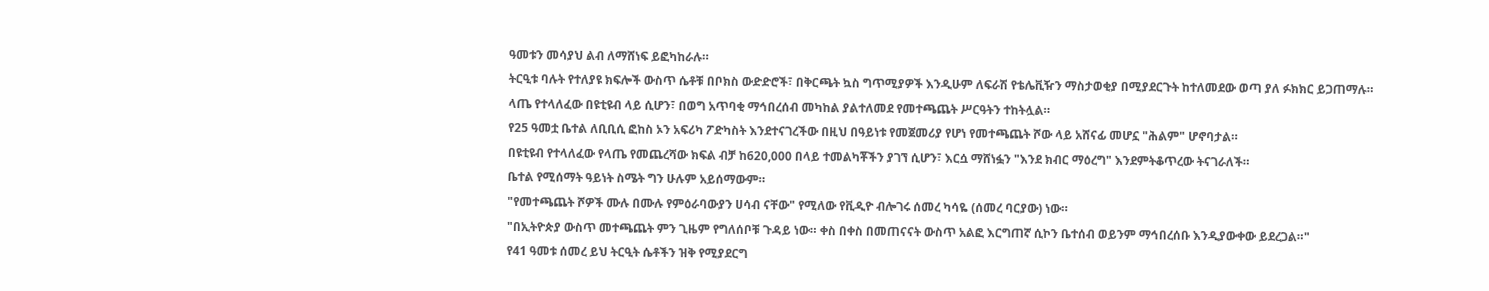ዓመቱን መሳያህ ልብ ለማሸነፍ ይፎካከራሉ።
ትርዒቱ ባሉት የተለያዩ ክፍሎች ውስጥ ሴቶቹ በቦክስ ውድድሮች፣ በቅርጫት ኳስ ግጥሚያዎች እንዲሁም ለፍራሽ የቴሌቪዥን ማስታወቂያ በሚያደርጉት ከተለመደው ወጣ ያለ ፉክክር ይጋጠማሉ።
ላጤ የተላለፈው በዩቲዩብ ላይ ሲሆን፣ በወግ አጥባቂ ማኅበረሰብ መካከል ያልተለመደ የመተጫጨት ሥርዓትን ተከትሏል።
የ25 ዓመቷ ቤተል ለቢቢሲ ፎከስ ኦን አፍሪካ ፖድካስት እንደተናገረችው በዚህ በዓይነቱ የመጀመሪያ የሆነ የመተጫጨት ሾው ላይ አሸናፊ መሆኗ "ሕልም" ሆኖባታል።
በዩቲዩብ የተላለፈው የላጤ የመጨረሻው ክፍል ብቻ ከ620,000 በላይ ተመልካቾችን ያገኘ ሲሆን፣ እርሷ ማሸነፏን "እንደ ክብር ማዕረግ" እንደምትቆጥረው ትናገራለች።
ቤተል የሚሰማት ዓይነት ስሜት ግን ሁሉም አይሰማውም።
"የመተጫጨት ሾዎች ሙሉ በሙሉ የምዕራባውያን ሀሳብ ናቸው" የሚለው የቪዲዮ ብሎገሩ ሰመረ ካሳዬ (ሰመረ ባርያው) ነው።
"በኢትዮጵያ ውስጥ መተጫጨት ምን ጊዜም የግለሰቦቹ ጉዳይ ነው። ቀስ በቀስ በመጠናናት ውስጥ አልፎ እርግጠኛ ሲኮን ቤተሰብ ወይንም ማኅበረሰቡ እንዲያውቀው ይደረጋል።"
የ41 ዓመቱ ሰመረ ይህ ትርዒት ሴቶችን ዝቅ የሚያደርግ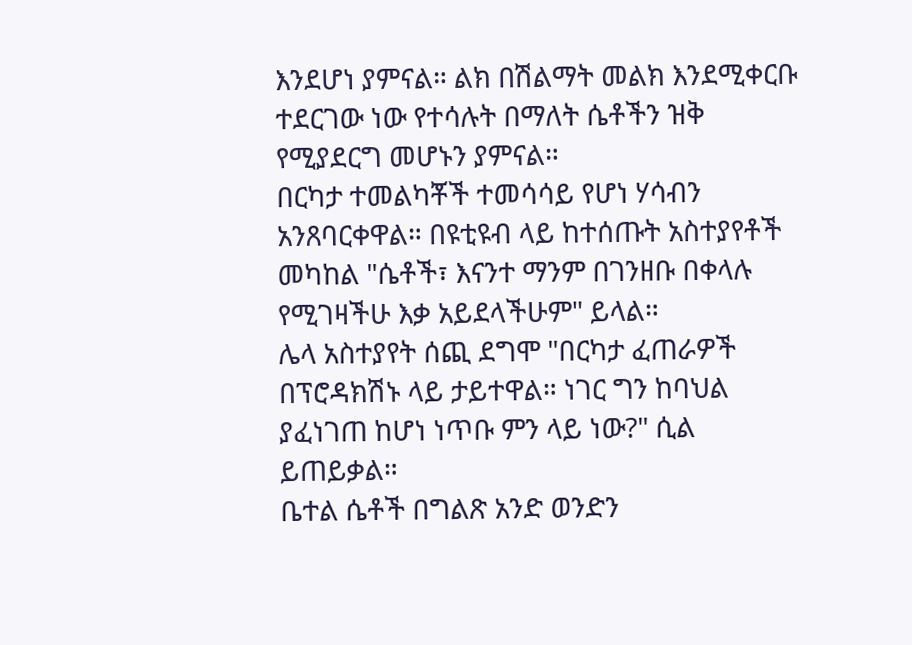እንደሆነ ያምናል። ልክ በሽልማት መልክ እንደሚቀርቡ ተደርገው ነው የተሳሉት በማለት ሴቶችን ዝቅ የሚያደርግ መሆኑን ያምናል።
በርካታ ተመልካቾች ተመሳሳይ የሆነ ሃሳብን አንጸባርቀዋል። በዩቲዩብ ላይ ከተሰጡት አስተያየቶች መካከል "ሴቶች፣ እናንተ ማንም በገንዘቡ በቀላሉ የሚገዛችሁ እቃ አይደላችሁም" ይላል።
ሌላ አስተያየት ሰጪ ደግሞ "በርካታ ፈጠራዎች በፕሮዳክሽኑ ላይ ታይተዋል። ነገር ግን ከባህል ያፈነገጠ ከሆነ ነጥቡ ምን ላይ ነው?" ሲል ይጠይቃል።
ቤተል ሴቶች በግልጽ አንድ ወንድን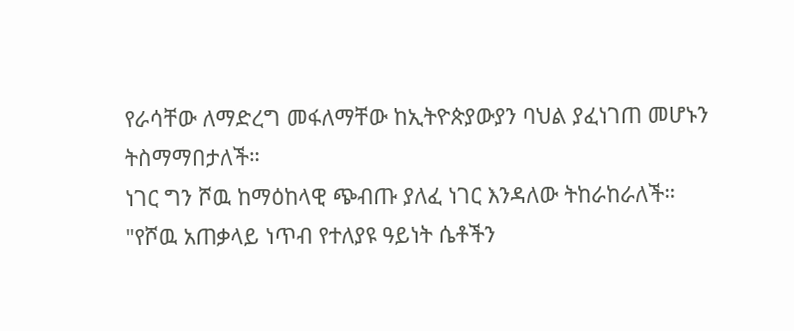የራሳቸው ለማድረግ መፋለማቸው ከኢትዮጵያውያን ባህል ያፈነገጠ መሆኑን ትስማማበታለች።
ነገር ግን ሾዉ ከማዕከላዊ ጭብጡ ያለፈ ነገር እንዳለው ትከራከራለች።
"የሾዉ አጠቃላይ ነጥብ የተለያዩ ዓይነት ሴቶችን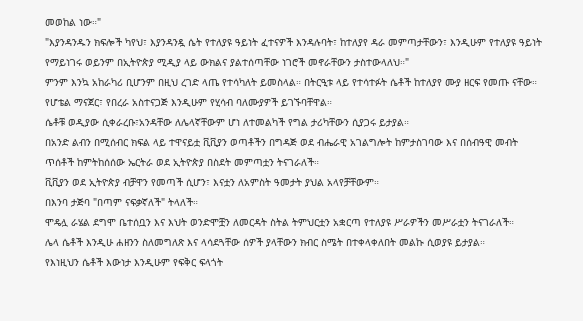መወከል ነው።"
"እያንዳንዱን ክፍሎች ካየህ፣ እያንዳንዷ ሴት የተለያዩ ዓይነት ፈተናዎች እንዳሉባት፣ ከተለያየ ዳራ መምጣታቸውን፣ እንዲሁም የተለያዩ ዓይነት የማይነገሩ ወይንም በኢትዮጵያ ሚዲያ ላይ ውክልና ያልተሰጣቸው ነገሮች መኖራቸውን ታስተውላለህ።"
ምንም እንኳ አከራካሪ ቢሆንም በዚህ ረገድ ላጤ የተሳካለት ይመስላል። በትርዒቱ ላይ የተሳተፉት ሴቶች ከተለያየ ሙያ ዘርፍ የመጡ ናቸው።
የሆቴል ማናጀር፣ የበረራ አስተናጋጅ እንዲሁም የሂሳብ ባለሙያዎች ይገኙባቸዋል።
ሴቶቹ ወዲያው ሲቀራረቡ፣አንዳቸው ለሌላኛቸውም ሆነ ለተመልካች የግል ታሪካቸውን ሲያጋሩ ይታያል።
በአንድ ልብን በሚሰብር ክፍል ላይ ተዋናይቷ ቪቪያን ወጣቶችን በግዳጅ ወደ ብሔራዊ አገልግሎት ከምታስገባው እና በሰብዓዊ መብት ጥሰቶች ከምትከሰሰው ኤርትራ ወደ ኢትዮጵያ በስደት መምጣቷን ትናገራለች።
ቪቪያን ወደ ኢትዮጵያ ብቻዋን የመጣች ሲሆን፣ እናቷን ለአምስት ዓመታት ያህል አላየቻቸውም።
በእንባ ታጅባ "በጣም ናፍቃኛለች" ትላለች።
ሞዴሏ ራሄል ደግሞ ቤተሰቧን እና እህት ወንድሞቿን ለመርዳት ስትል ትምህርቷን አቋርጣ የተለያዩ ሥራዎችን መሥራቷን ትናገራለች።
ሌላ ሴቶች እንዲሁ ሐዘንን ስለመግለጽ እና ላሳደጓቸው ሰዎች ያላቸውን ክብር ስሜት በተቀላቀለበት መልኩ ሲወያዩ ይታያል።
የእነዚህን ሴቶች እውነታ እንዲሁም የፍቅር ፍላጎት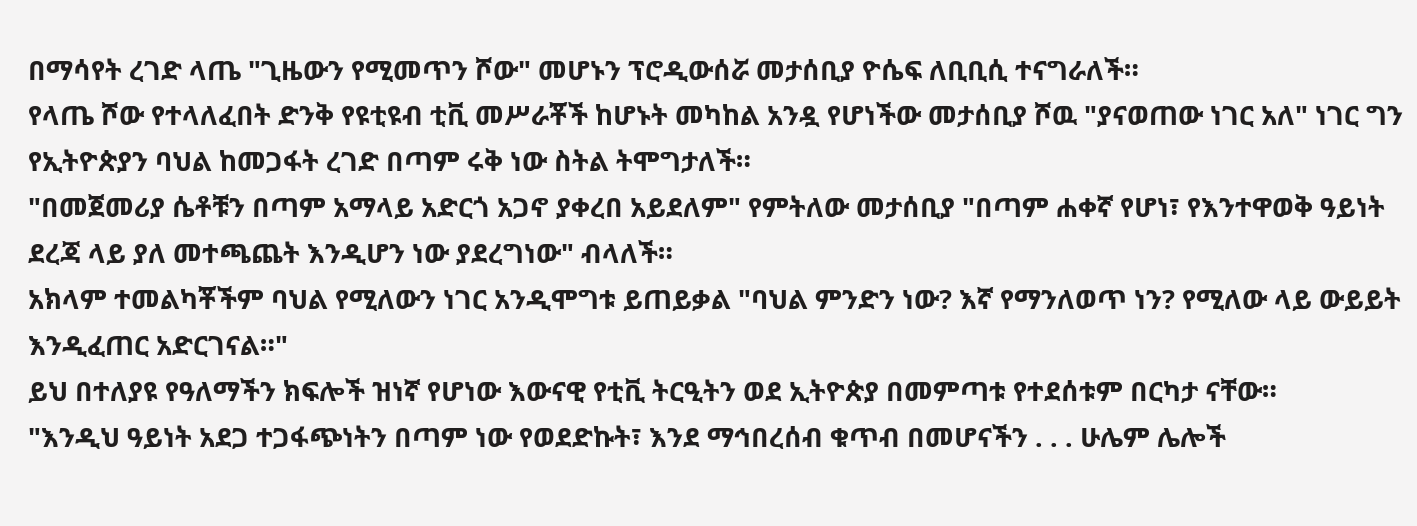በማሳየት ረገድ ላጤ "ጊዜውን የሚመጥን ሾው" መሆኑን ፕሮዲውሰሯ መታሰቢያ ዮሴፍ ለቢቢሲ ተናግራለች።
የላጤ ሾው የተላለፈበት ድንቅ የዩቲዩብ ቲቪ መሥራቾች ከሆኑት መካከል አንዷ የሆነችው መታሰቢያ ሾዉ "ያናወጠው ነገር አለ" ነገር ግን የኢትዮጵያን ባህል ከመጋፋት ረገድ በጣም ሩቅ ነው ስትል ትሞግታለች።
"በመጀመሪያ ሴቶቹን በጣም አማላይ አድርጎ አጋኖ ያቀረበ አይደለም" የምትለው መታሰቢያ "በጣም ሐቀኛ የሆነ፣ የእንተዋወቅ ዓይነት ደረጃ ላይ ያለ መተጫጨት እንዲሆን ነው ያደረግነው" ብላለች።
አክላም ተመልካቾችም ባህል የሚለውን ነገር አንዲሞግቱ ይጠይቃል "ባህል ምንድን ነው? እኛ የማንለወጥ ነን? የሚለው ላይ ውይይት እንዲፈጠር አድርገናል።"
ይህ በተለያዩ የዓለማችን ክፍሎች ዝነኛ የሆነው እውናዊ የቲቪ ትርዒትን ወደ ኢትዮጵያ በመምጣቱ የተደሰቱም በርካታ ናቸው።
"እንዲህ ዓይነት አደጋ ተጋፋጭነትን በጣም ነው የወደድኩት፣ እንደ ማኅበረሰብ ቁጥብ በመሆናችን . . . ሁሌም ሌሎች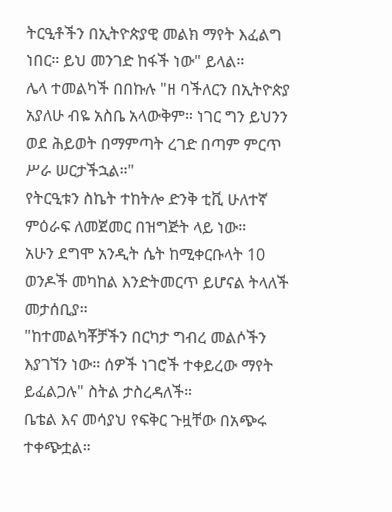ትርዒቶችን በኢትዮጵያዊ መልክ ማየት እፈልግ ነበር። ይህ መንገድ ከፋች ነው" ይላል።
ሌላ ተመልካች በበኩሉ "ዘ ባችለርን በኢትዮጵያ አያለሁ ብዬ አስቤ አላውቅም። ነገር ግን ይህንን ወደ ሕይወት በማምጣት ረገድ በጣም ምርጥ ሥራ ሠርታችኋል።"
የትርዒቱን ስኬት ተከትሎ ድንቅ ቲቪ ሁለተኛ ምዕራፍ ለመጀመር በዝግጅት ላይ ነው።
አሁን ደግሞ አንዲት ሴት ከሚቀርቡላት 10 ወንዶች መካከል እንድትመርጥ ይሆናል ትላለች መታሰቢያ።
"ከተመልካቾቻችን በርካታ ግብረ መልሶችን እያገኘን ነው። ሰዎች ነገሮች ተቀይረው ማየት ይፈልጋሉ" ስትል ታስረዳለች።
ቤቴል እና መሳያህ የፍቅር ጉዟቸው በአጭሩ ተቀጭቷል።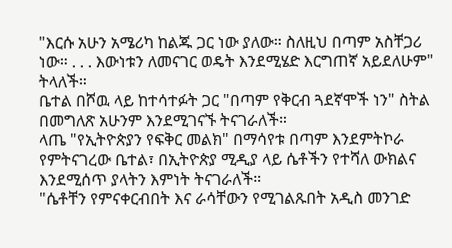"እርሱ አሁን አሜሪካ ከልጁ ጋር ነው ያለው። ስለዚህ በጣም አስቸጋሪ ነው። . . . እውነቱን ለመናገር ወዴት እንደሚሄድ እርግጠኛ አይደለሁም" ትላለች።
ቤተል በሾዉ ላይ ከተሳተፉት ጋር "በጣም የቅርብ ጓደኛሞች ነን" ስትል በመግለጽ አሁንም እንደሚገናኙ ትናገራለች።
ላጤ "የኢትዮጵያን የፍቅር መልክ" በማሳየቱ በጣም እንደምትኮራ የምትናገረው ቤተል፣ በኢትዮጵያ ሚዲያ ላይ ሴቶችን የተሻለ ውክልና እንደሚሰጥ ያላትን እምነት ትናገራለች።
"ሴቶቸን የምናቀርብበት እና ራሳቸውን የሚገልጹበት አዲስ መንገድ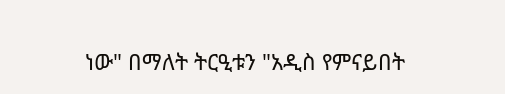ነው" በማለት ትርዒቱን "አዲስ የምናይበት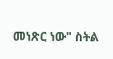መነጽር ነው" ስትል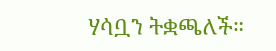ሃሳቧን ትቋጫለች።